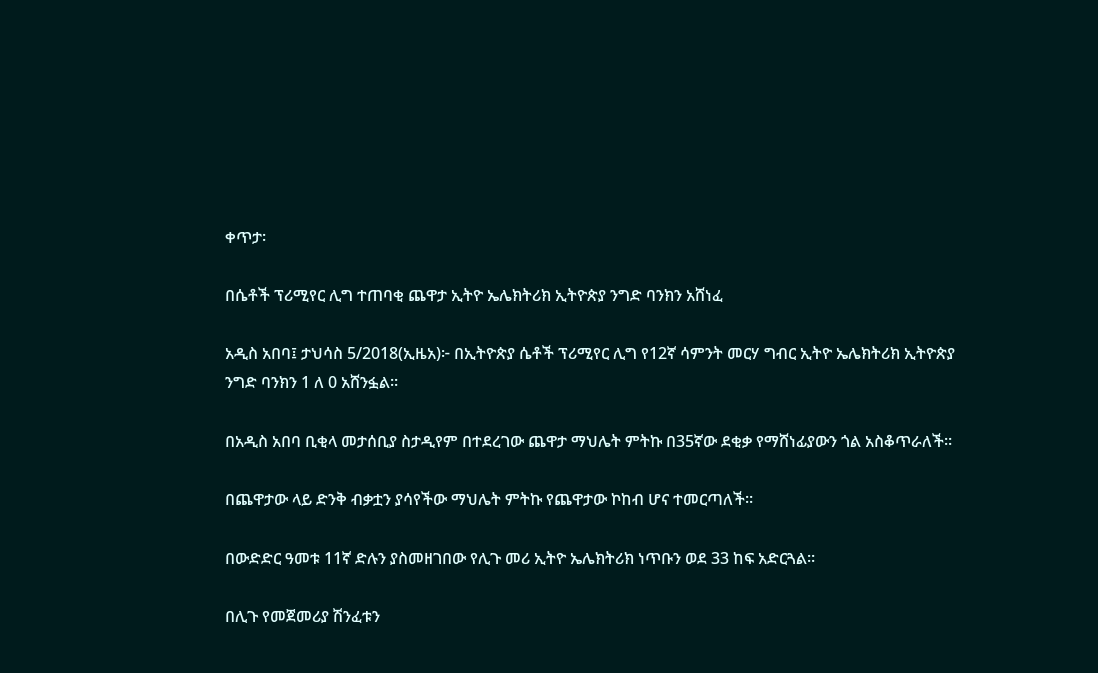ቀጥታ፡

በሴቶች ፕሪሚየር ሊግ ተጠባቂ ጨዋታ ኢትዮ ኤሌክትሪክ ኢትዮጵያ ንግድ ባንክን አሸነፈ

አዲስ አበባ፤ ታህሳስ 5/2018(ኢዜአ)፦ በኢትዮጵያ ሴቶች ፕሪሚየር ሊግ የ12ኛ ሳምንት መርሃ ግብር ኢትዮ ኤሌክትሪክ ኢትዮጵያ ንግድ ባንክን 1 ለ 0 አሸንፏል።

በአዲስ አበባ ቢቂላ መታሰቢያ ስታዲየም በተደረገው ጨዋታ ማህሌት ምትኩ በ35ኛው ደቂቃ የማሸነፊያውን ጎል አስቆጥራለች።

በጨዋታው ላይ ድንቅ ብቃቷን ያሳየችው ማህሌት ምትኩ የጨዋታው ኮከብ ሆና ተመርጣለች።

በውድድር ዓመቱ 11ኛ ድሉን ያስመዘገበው የሊጉ መሪ ኢትዮ ኤሌክትሪክ ነጥቡን ወደ 33 ከፍ አድርጓል።

በሊጉ የመጀመሪያ ሽንፈቱን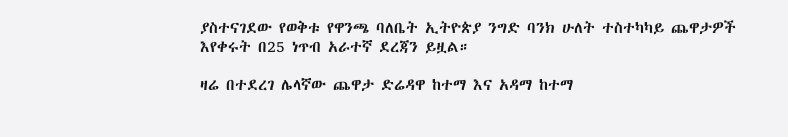ያስተናገደው የወቅቱ የዋንጫ ባለቤት ኢትዮጵያ ንግድ ባንክ ሁለት ተስተካካይ ጨዋታዎች እየቀሩት በ25 ነጥብ አራተኛ ደረጃን ይዟል።

ዛሬ በተደረገ ሌላኛው ጨዋታ ድሬዳዋ ከተማ እና አዳማ ከተማ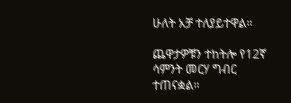ሁለት አቻ ተለያይተዋል።

ጨዋታዎቹን ተከትሎ የ12ኛ ሳምንት መርሃ ግብር ተጠናቋል።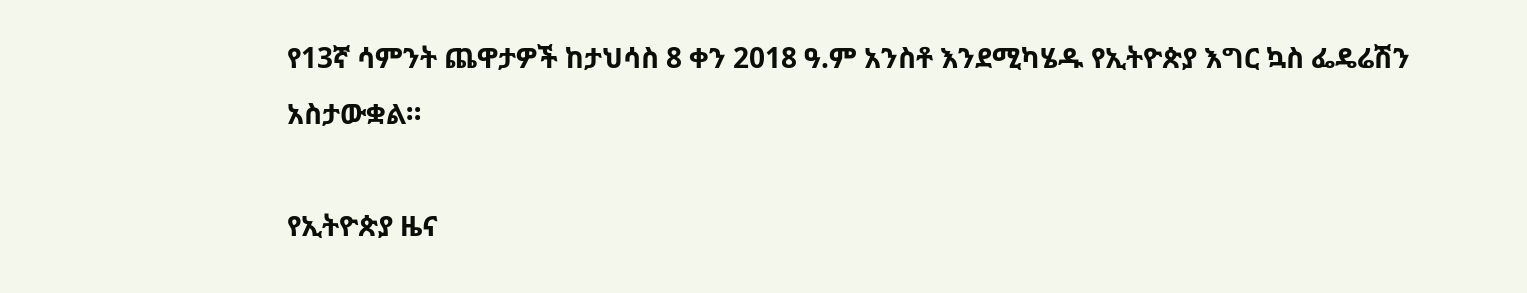የ13ኛ ሳምንት ጨዋታዎች ከታህሳስ 8 ቀን 2018 ዓ.ም አንስቶ እንደሚካሄዱ የኢትዮጵያ እግር ኳስ ፌዴሬሽን አስታውቋል።

የኢትዮጵያ ዜና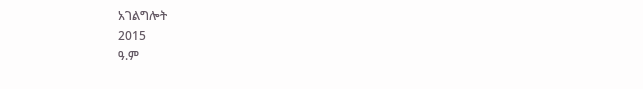አገልግሎት
2015
ዓ.ም